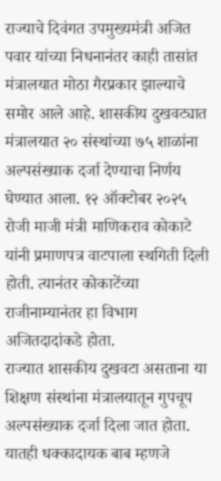राज्याचे दिवंगत उपमुख्यमंत्री अजित पवार यांच्या निधनानंतर काही तासांत मंत्रालयात मोठा गैरप्रकार झाल्याचे समोर आले आहे. शासकीय दुखवट्यात मंत्रालयात २० संस्थांच्या ७५ शाळांना अल्पसंख्याक दर्जा देण्याचा निर्णय घेण्यात आला. १२ ऑक्टोबर २०२५ रोजी माजी मंत्री माणिकराव कोकाटे यांनी प्रमाणपत्र वाटपाला स्थगिती दिली होती. त्यानंतर कोकाटेंच्या राजीनाम्यानंतर हा विभाग अजितदादांकडे होता.
राज्यात शासकीय दुखवटा असताना या शिक्षण संस्थांना मंत्रालयातून गुपचूप अल्पसंख्याक दर्जा दिला जात होता. यातही धक्कादायक बाब म्हणजे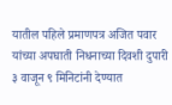यातील पहिले प्रमाणपत्र अजित पवार यांच्या अपघाती निधनाच्या दिवशी दुपारी ३ वाजून ९ मिनिटांनी देण्यात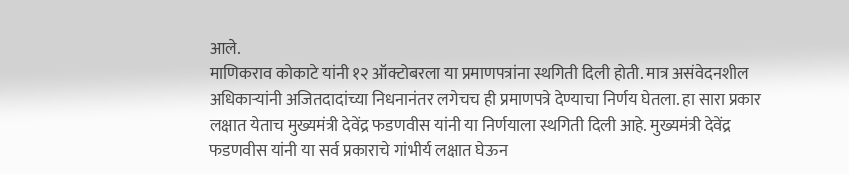आले.
माणिकराव कोकाटे यांनी १२ ऑक्टोबरला या प्रमाणपत्रांना स्थगिती दिली होती. मात्र असंवेदनशील अधिकाऱ्यांनी अजितदादांच्या निधनानंतर लगेचच ही प्रमाणपत्रे देण्याचा निर्णय घेतला. हा सारा प्रकार लक्षात येताच मुख्यमंत्री देवेंद्र फडणवीस यांनी या निर्णयाला स्थगिती दिली आहे. मुख्यमंत्री देवेंद्र फडणवीस यांनी या सर्व प्रकाराचे गांभीर्य लक्षात घेऊन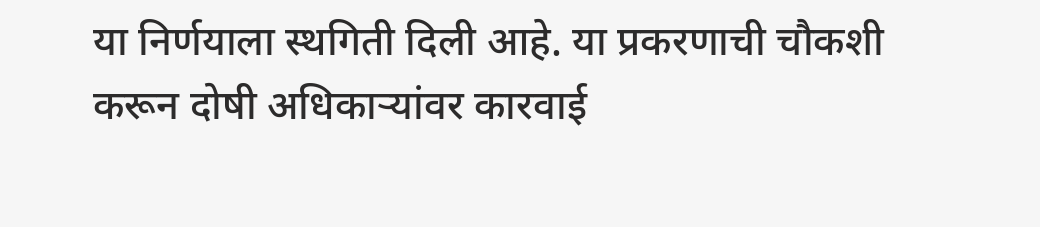या निर्णयाला स्थगिती दिली आहे. या प्रकरणाची चौकशी करून दोषी अधिकाऱ्यांवर कारवाई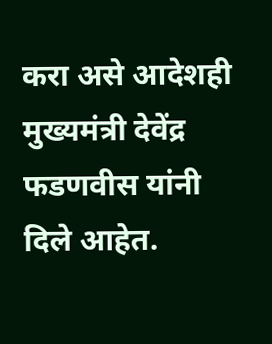करा असे आदेशही मुख्यमंत्री देवेंद्र फडणवीस यांनी दिले आहेत.